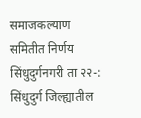समाजकल्याण समितीत निर्णय
सिंधुदुर्गनगरी ता २२-: सिंधुदुर्ग जिल्ह्यातील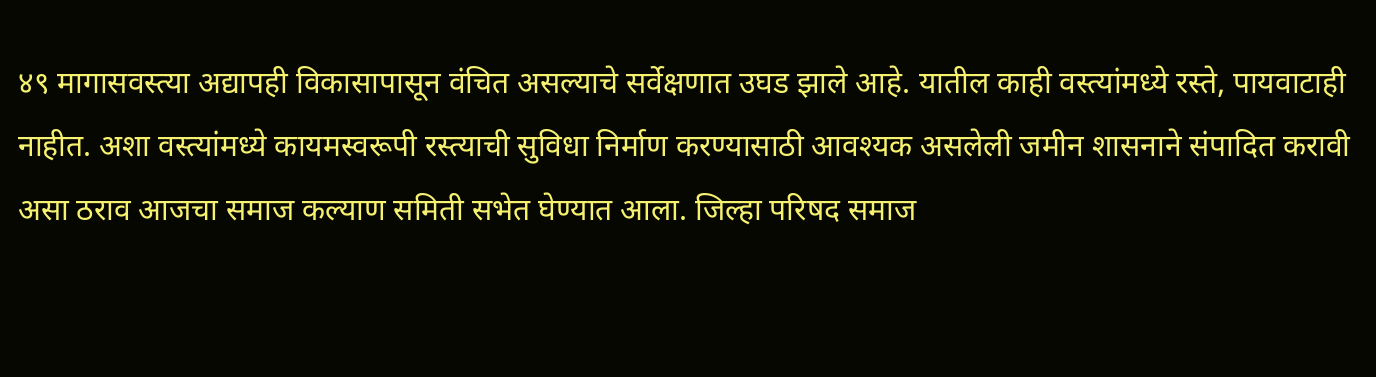४९ मागासवस्त्या अद्यापही विकासापासून वंचित असल्याचे सर्वेक्षणात उघड झाले आहे. यातील काही वस्त्यांमध्ये रस्ते, पायवाटाही नाहीत. अशा वस्त्यांमध्ये कायमस्वरूपी रस्त्याची सुविधा निर्माण करण्यासाठी आवश्यक असलेली जमीन शासनाने संपादित करावी असा ठराव आजचा समाज कल्याण समिती सभेत घेण्यात आला. जिल्हा परिषद समाज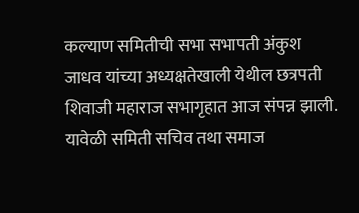कल्याण समितीची सभा सभापती अंकुश जाधव यांच्या अध्यक्षतेखाली येथील छत्रपती शिवाजी महाराज सभागृहात आज संपन्न झाली. यावेळी समिती सचिव तथा समाज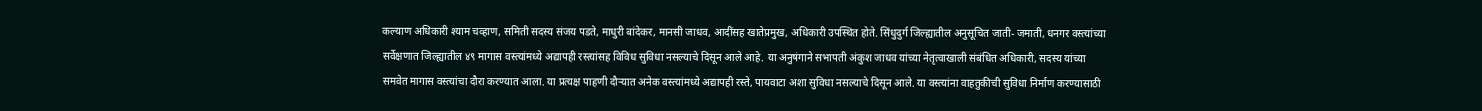कल्याण अधिकारी श्याम चव्हाण, समिती सदस्य संजय पडते, माधुरी बांदेकर, मानसी जाधव, आदींसह खातेप्रमुख, अधिकारी उपस्थित होते. सिंधुदुर्ग जिल्ह्यातील अनुसूचित जाती- जमाती, धनगर वस्त्यांच्या सर्वेक्षणात जिल्ह्यातील ४९ मागास वस्त्यांमध्ये अद्यापही रस्त्यांसह विविध सुविधा नसल्याचे दिसून आले आहे. या अनुषंगाने सभापती अंकुश जाधव यांच्या नेतृत्वाखाली संबंधित अधिकारी, सदस्य यांच्या समवेत मागास वस्त्यांचा दौरा करण्यात आला. या प्रत्यक्ष पाहणी दौऱ्यात अनेक वस्त्यांमध्ये अद्यापही रस्ते, पायवाटा अशा सुविधा नसल्याचे दिसून आले. या वस्त्यांना वाहतुकीची सुविधा निर्माण करण्यासाठी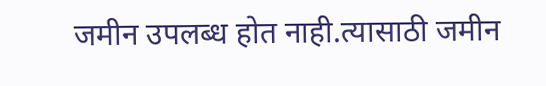जमीन उपलब्ध होत नाही.त्यासाठी जमीन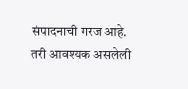संपादनाची गरज आहे. तरी आवश्यक असलेली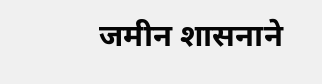जमीन शासनाने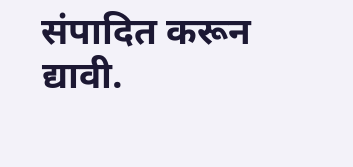संपादित करून द्यावी.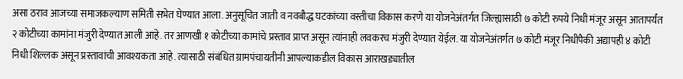असा ठराव आजच्या समाजकल्याण समिती सभेत घेण्यात आला. अनुसूचित जाती व नवबौद्ध घटकांच्या वस्तीचा विकास करणे या योजनेअंतर्गत जिल्ह्यासाठी ७ कोटी रुपये निधी मंजूर असून आतापर्यंत २ कोटीच्या कामांना मंजुरी देण्यात आली आहे. तर आणखी १ कोटीच्या कामांचे प्रस्ताव प्राप्त असून त्यांनाही लवकरच मंजुरी देण्यात येईल. या योजनेअंतर्गत ७ कोटी मंजूर निधीपैकी अद्यापही ४ कोटी निधी शिल्लक असून प्रस्तावांची आवश्यकता आहे. त्यासाठी संबंधित ग्रामपंचायतीनी आपल्याकडील विकास आराखड्यातील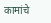कामांचे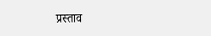प्रस्ताव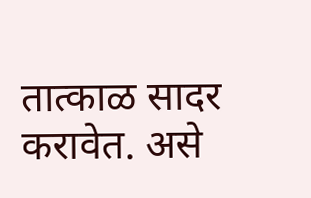तात्काळ सादर करावेत. असे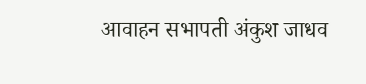आवाहन सभापती अंकुश जाधव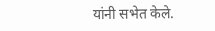यांनी सभेत केले.